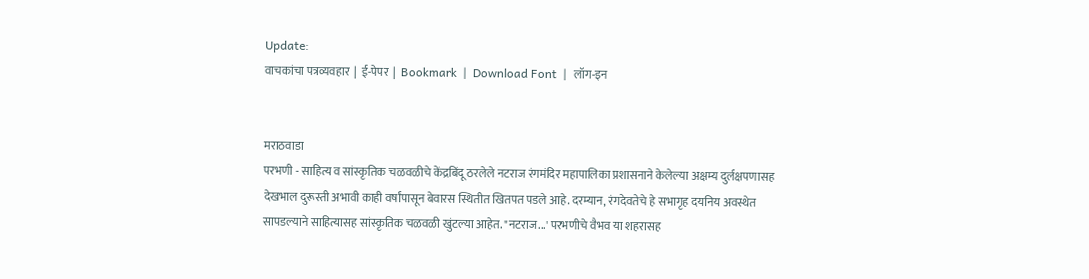Update:
वाचकांचा पत्रव्यवहार  |  ई-पेपर  |  Bookmark  |  Download Font  |  लॉग-इन


मराठवाडा
परभणी - साहित्य व सांस्कृतिक चळवळीचे केंद्रबिंदू ठरलेले नटराज रंगमंदिर महापालिका प्रशासनाने केलेल्या अक्षम्य दुर्लक्षपणासह देखभाल दुरूस्ती अभावी काही वर्षांपासून बेवारस स्थितीत खितपत पडले आहे. दरम्यान, रंगदेवतेचे हे सभागृह दयनिय अवस्थेत सापडल्याने साहित्यासह सांस्कृतिक चळवळी खुंटल्या आहेत. "नटराज...' परभणीचे वैभव या शहरासह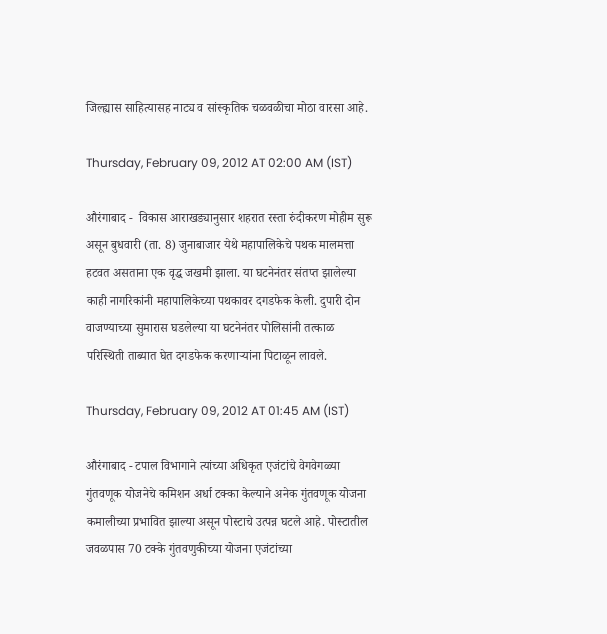जिल्ह्यास साहित्यासह नाट्य व सांस्कृतिक चळवळीचा मोठा वारसा आहे.

Thursday, February 09, 2012 AT 02:00 AM (IST)

औरंगाबाद -  विकास आराखड्यानुसार शहरात रस्ता रुंदीकरण मोहीम सुरू असून बुधवारी (ता. 8) जुनाबाजार येथे महापालिकेचे पथक मालमत्ता हटवत असताना एक वृद्ध जखमी झाला. या घटनेनंतर संतप्त झालेल्या काही नागरिकांनी महापालिकेच्या पथकावर दगडफेक केली. दुपारी दोन वाजण्याच्या सुमारास घडलेल्या या घटनेनंतर पोलिसांनी तत्काळ परिस्थिती ताब्यात घेत दगडफेक करणाऱ्यांना पिटाळून लावले.

Thursday, February 09, 2012 AT 01:45 AM (IST)

औरंगाबाद - टपाल विभागाने त्यांच्या अधिकृत एजंटांचे वेगवेगळ्या गुंतवणूक योजनेचे कमिशन अर्धा टक्का केल्याने अनेक गुंतवणूक योजना कमालीच्या प्रभावित झाल्या असून पोस्टाचे उत्पन्न घटले आहे. पोस्टातील जवळपास 70 टक्के गुंतवणुकीच्या योजना एजंटांच्या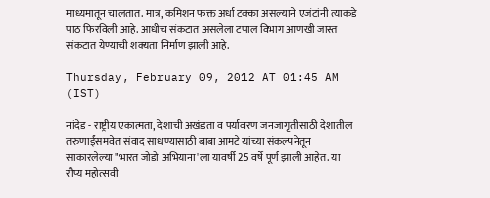माध्यमातून चालतात. मात्र, कमिशन फक्त अर्धा टक्का असल्याने एजंटांनी त्याकडे पाठ फिरविली आहे. आधीच संकटात असलेला टपाल विभाग आणखी जास्त संकटात येण्याची शक्‍यता निर्माण झाली आहे.

Thursday, February 09, 2012 AT 01:45 AM (IST)

नांदेड - राष्ट्रीय एकात्मता, देशाची अखंडता व पर्यावरण जनजागृतीसाठी देशातील तरुणाईंसमवेत संवाद साधण्यासाठी बाबा आमटे यांच्या संकल्पनेतून साकारलेल्या "भारत जोडो अभियाना'ला यावर्षी 25 वर्षे पूर्ण झाली आहेत. या रौप्य महोत्सवी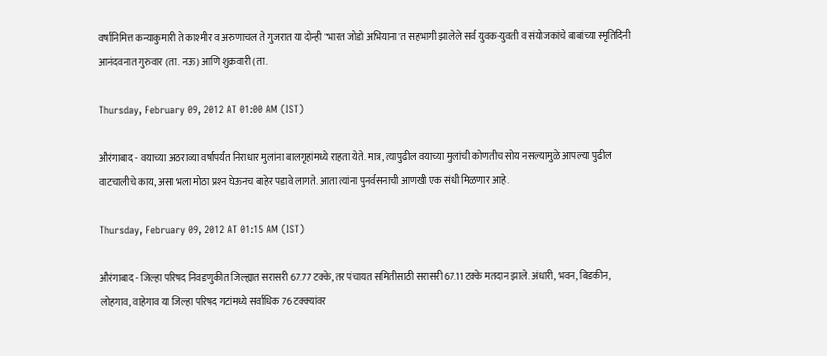वर्षानिमित्त कन्याकुमारी ते काश्‍मीर व अरुणाचल ते गुजरात या दोन्ही "भारत जोडो अभियाना'त सहभागी झालेले सर्व युवक-युवती व संयोजकांचे बाबांच्या स्मृतिदिनी आनंदवनात गुरुवार (ता. नऊ) आणि शुक्रवारी (ता.

Thursday, February 09, 2012 AT 01:00 AM (IST)

औरंगाबाद - वयाच्या अठराव्या वर्षापर्यंत निराधार मुलांना बालगृहांमध्ये राहता येते. मात्र, त्यापुढील वयाच्या मुलांची कोणतीच सोय नसल्यामुळे आपल्या पुढील वाटचालीचे काय, असा भला मोठा प्रश्‍न घेऊनच बाहेर पडावे लागते. आता त्यांना पुनर्वसनाची आणखी एक संधी मिळणार आहे.

Thursday, February 09, 2012 AT 01:15 AM (IST)

औरंगाबाद - जिल्हा परिषद निवडणुकीत जिल्ह्यात सरासरी 67.77 टक्के, तर पंचायत समितीसाठी सरासरी 67.11 टक्के मतदान झाले. अंधारी, भवन, बिडकीन, लोहगाव, वाहेगाव या जिल्हा परिषद गटांमध्ये सर्वाधिक 76 टक्‍क्‍यांवर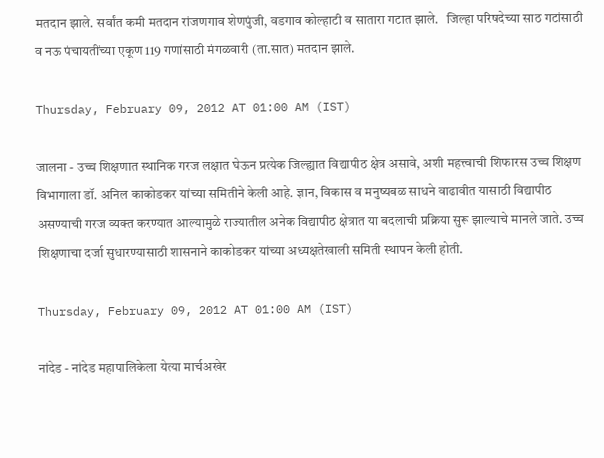मतदान झाले. सर्वांत कमी मतदान रांजणगाव शेणपुंजी, वडगाव कोल्हाटी व सातारा गटात झाले.   जिल्हा परिषदेच्या साठ गटांसाठी व नऊ पंचायतींच्या एकूण 119 गणांसाठी मंगळवारी (ता.सात) मतदान झाले.

Thursday, February 09, 2012 AT 01:00 AM (IST)

जालना - उच्च शिक्षणात स्थानिक गरज लक्षात घेऊन प्रत्येक जिल्ह्यात विद्यापीठ क्षेत्र असावे, अशी महत्त्वाची शिफारस उच्च शिक्षण विभागाला डॉ. अनिल काकोडकर यांच्या समितीने केली आहे. ज्ञान, विकास व मनुष्यबळ साधने वाढावीत यासाठी विद्यापीठ असण्याची गरज व्यक्‍त करण्यात आल्यामुळे राज्यातील अनेक विद्यापीठ क्षेत्रात या बदलाची प्रक्रिया सुरू झाल्याचे मानले जाते. उच्च शिक्षणाचा दर्जा सुधारण्यासाठी शासनाने काकोडकर यांच्या अध्यक्षतेखाली समिती स्थापन केली होती.

Thursday, February 09, 2012 AT 01:00 AM (IST)

नांदेड - नांदेड महापालिकेला येत्या मार्चअखेर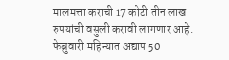मालमत्ता कराची 17 कोटी तीन लाख रुपयांची वसुली करावी लागणार आहे. फेब्रुवारी महिन्यात अद्याप 50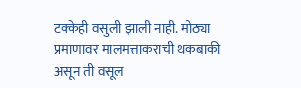टक्केही वसुली झाली नाही. मोठ्या प्रमाणावर मालमत्ताकराची थकबाकी असून ती वसूल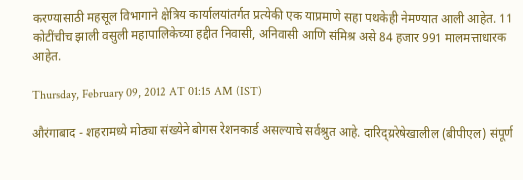करण्यासाठी महसूल विभागाने क्षेत्रिय कार्यालयांतर्गत प्रत्येकी एक याप्रमाणे सहा पथकेही नेमण्यात आली आहेत. 11 कोटींचीच झाली वसुली महापालिकेच्या हद्दीत निवासी, अनिवासी आणि संमिश्र असे 84 हजार 991 मालमत्ताधारक आहेत.

Thursday, February 09, 2012 AT 01:15 AM (IST)

औरंगाबाद - शहरामध्ये मोठ्या संख्येने बोगस रेशनकार्ड असल्याचे सर्वश्रुत आहे. दारिद्य्ररेषेखालील (बीपीएल) संपूर्ण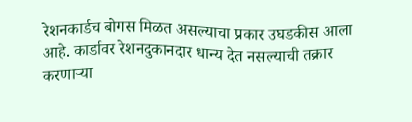रेशनकार्डच बोगस मिळत असल्याचा प्रकार उघडकीस आला आहे. कार्डावर रेशनदुकानदार धान्य देत नसल्याची तक्रार करणाऱ्या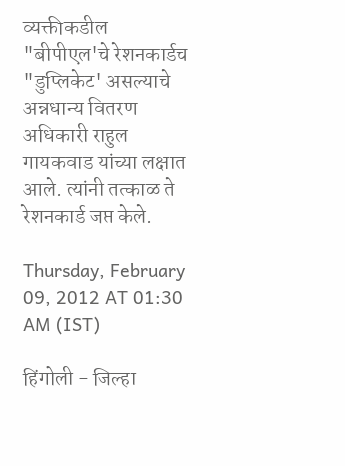व्यक्तीकडील "बीपीएल'चे रेशनकार्डच "डुप्लिकेट' असल्याचे अन्नधान्य वितरण अधिकारी राहुल गायकवाड यांच्या लक्षात आले. त्यांनी तत्काळ ते रेशनकार्ड जप्त केले.

Thursday, February 09, 2012 AT 01:30 AM (IST)

हिंगोली - जिल्हा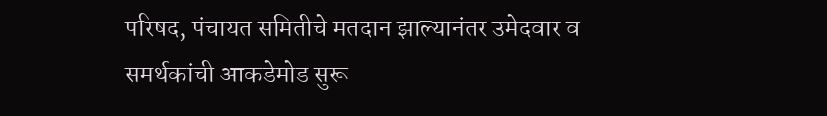परिषद, पंचायत समितीचे मतदान झाल्यानंतर उमेदवार व समर्थकांची आकडेमोड सुरू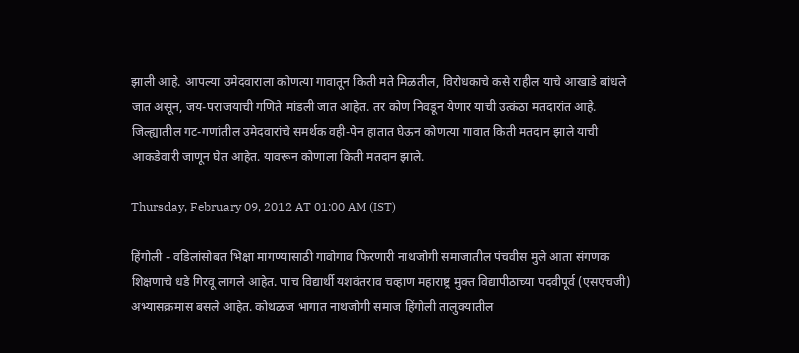झाली आहे. आपल्या उमेदवाराला कोणत्या गावातून किती मते मिळतील, विरोधकाचे कसे राहील याचे आखाडे बांधले जात असून, जय-पराजयाची गणिते मांडली जात आहेत. तर कोण निवडून येणार याची उत्कंठा मतदारांत आहे. जिल्ह्यातील गट-गणांतील उमेदवारांचे समर्थक वही-पेन हातात घेऊन कोणत्या गावात किती मतदान झाले याची आकडेवारी जाणून घेत आहेत. यावरून कोणाला किती मतदान झाले.

Thursday, February 09, 2012 AT 01:00 AM (IST)

हिंगोली - वडिलांसोबत भिक्षा मागण्यासाठी गावोगाव फिरणारी नाथजोगी समाजातील पंचवीस मुले आता संगणक शिक्षणाचे धडे गिरवू लागले आहेत. पाच विद्यार्थी यशवंतराव चव्हाण महाराष्ट्र मुक्त विद्यापीठाच्या पदवीपूर्व (एसएचजी) अभ्यासक्रमास बसले आहेत. कोथळज भागात नाथजोगी समाज हिंगोली तालुक्‍यातील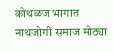कोथळज भागात नाथजोगी समाज मोठ्या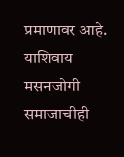प्रमाणावर आहे. याशिवाय मसनजोगी समाजाचीही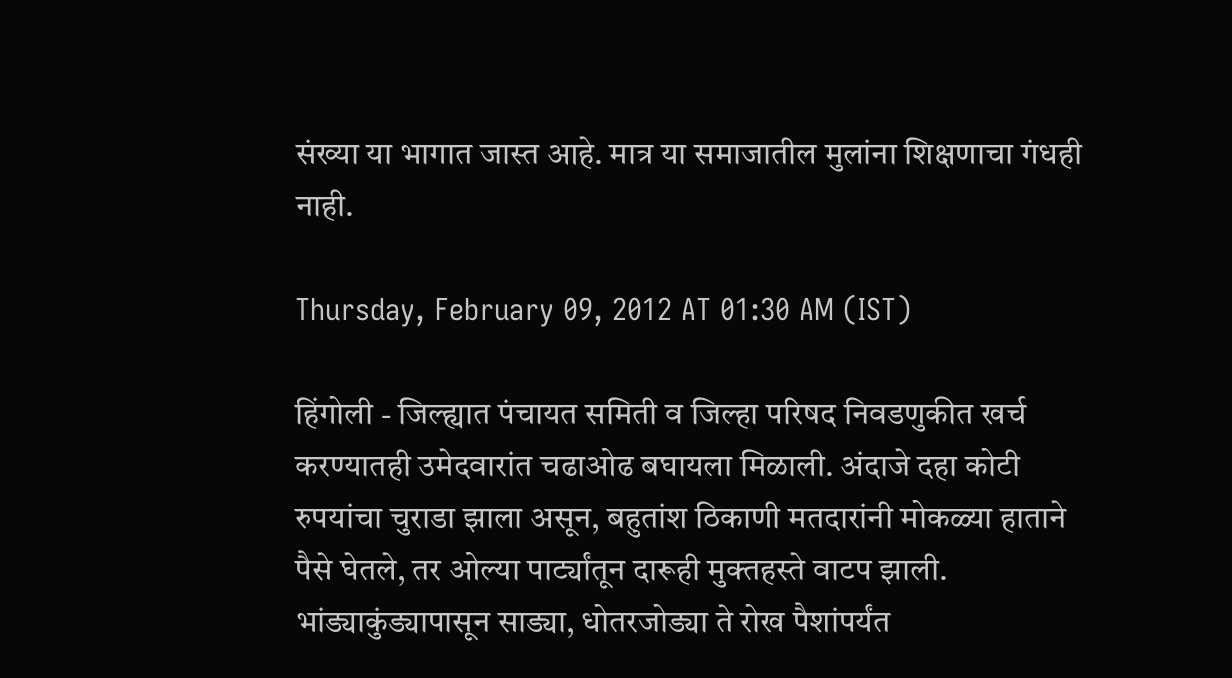संख्या या भागात जास्त आहे. मात्र या समाजातील मुलांना शिक्षणाचा गंधही नाही.

Thursday, February 09, 2012 AT 01:30 AM (IST)

हिंगोली - जिल्ह्यात पंचायत समिती व जिल्हा परिषद निवडणुकीत खर्च करण्यातही उमेदवारांत चढाओढ बघायला मिळाली. अंदाजे दहा कोटी रुपयांचा चुराडा झाला असून, बहुतांश ठिकाणी मतदारांनी मोकळ्या हाताने पैसे घेतले, तर ओल्या पार्ट्यांतून दारूही मुक्‍तहस्ते वाटप झाली. भांड्याकुंड्यापासून साड्या, धोतरजोड्या ते रोख पैशांपर्यंत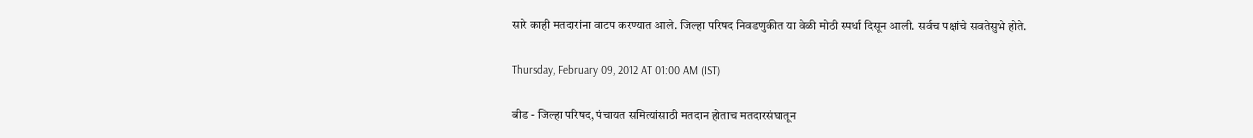सारे काही मतदारांना वाटप करण्यात आले. जिल्हा परिषद निवडणुकीत या वेळी मोठी स्पर्धा दिसून आली. सर्वच पक्षांचे सवतेसुभे होते.

Thursday, February 09, 2012 AT 01:00 AM (IST)

बीड - जिल्हा परिषद, पंचायत समित्यांसाठी मतदान होताच मतदारसंघातून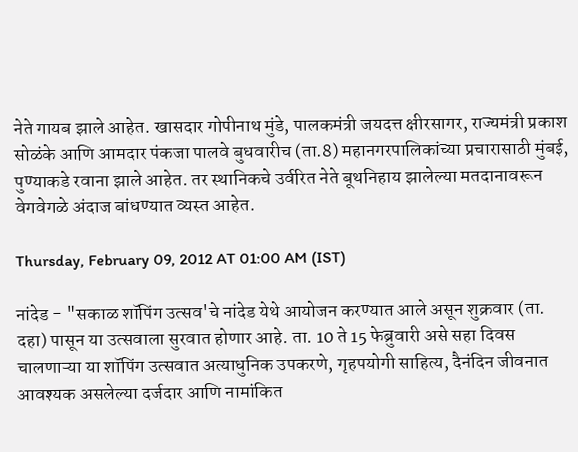नेते गायब झाले आहेत. खासदार गोपीनाथ मुंडे, पालकमंत्री जयदत्त क्षीरसागर, राज्यमंत्री प्रकाश सोळंके आणि आमदार पंकजा पालवे बुधवारीच (ता.8) महानगरपालिकांच्या प्रचारासाठी मुंबई, पुण्याकडे रवाना झाले आहेत. तर स्थानिकचे उर्वरित नेते बूथनिहाय झालेल्या मतदानावरून वेगवेगळे अंदाज बांधण्यात व्यस्त आहेत.

Thursday, February 09, 2012 AT 01:00 AM (IST)

नांदेड - "सकाळ शॉपिंग उत्सव'चे नांदेड येथे आयोजन करण्यात आले असून शुक्रवार (ता. दहा) पासून या उत्सवाला सुरवात होणार आहे. ता. 10 ते 15 फेब्रुवारी असे सहा दिवस चालणाऱ्या या शॉपिंग उत्सवात अत्याधुनिक उपकरणे, गृहपयोगी साहित्य, दैनंदिन जीवनात आवश्‍यक असलेल्या दर्जदार आणि नामांकित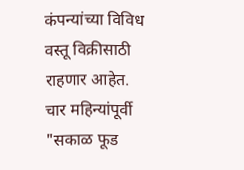कंपन्यांच्या विविध वस्तू विक्रीसाठी राहणार आहेत. चार महिन्यांपूर्वी "सकाळ फूड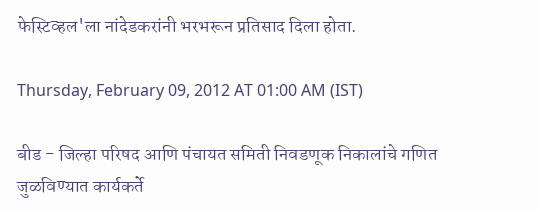फेस्टिव्हल'ला नांदेडकरांनी भरभरून प्रतिसाद दिला होता.

Thursday, February 09, 2012 AT 01:00 AM (IST)

बीड - जिल्हा परिषद आणि पंचायत समिती निवडणूक निकालांचे गणित जुळविण्यात कार्यकर्ते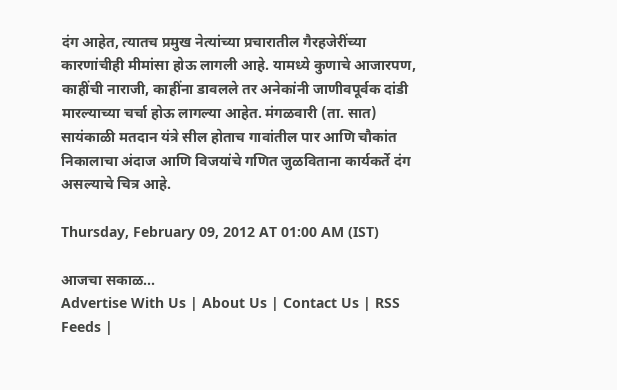दंग आहेत, त्यातच प्रमुख नेत्यांच्या प्रचारातील गैरहजेरींच्या कारणांचीही मीमांसा होऊ लागली आहे. यामध्ये कुणाचे आजारपण, काहींची नाराजी, काहींना डावलले तर अनेकांनी जाणीवपूर्वक दांडी मारल्याच्या चर्चा होऊ लागल्या आहेत. मंगळवारी (ता. सात) सायंकाळी मतदान यंत्रे सील होताच गावांतील पार आणि चौकांत निकालाचा अंदाज आणि विजयांचे गणित जुळविताना कार्यकर्ते दंग असल्याचे चित्र आहे.

Thursday, February 09, 2012 AT 01:00 AM (IST)

आजचा सकाळ...
Advertise With Us | About Us | Contact Us | RSS Feeds |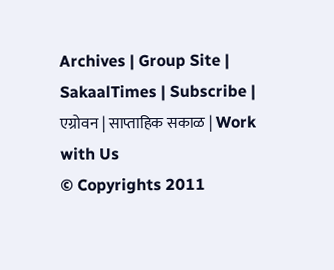Archives | Group Site | SakaalTimes | Subscribe | एग्रोवन | साप्ताहिक सकाळ | Work with Us
© Copyrights 2011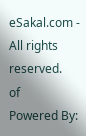eSakal.com - All rights reserved.
of
Powered By: